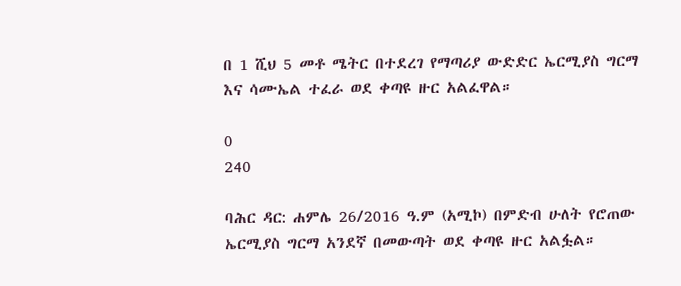በ 1 ሺህ 5 መቶ ሜትር በተደረገ የማጣሪያ ውድድር ኤርሚያስ ግርማ እና ሳሙኤል ተፈራ ወደ ቀጣዩ ዙር አልፈዋል።

0
240

ባሕር ዳር: ሐምሌ 26/2016 ዓ.ም (አሚኮ) በምድብ ሁለት የሮጠው ኤርሚያስ ግርማ አንደኛ በመውጣት ወደ ቀጣዩ ዙር አልፏል።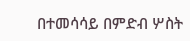በተመሳሳይ በምድብ ሦስት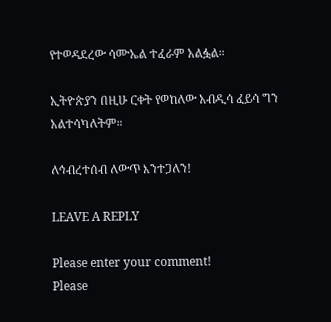የተወዳደረው ሳሙኤል ተፈራም አልፏል።

ኢትዮጵያን በዚሁ ርቀት የወከለው አብዲሳ ፈይሳ ግን አልተሳካለትም።

ለኅብረተሰብ ለውጥ እንተጋለን!

LEAVE A REPLY

Please enter your comment!
Please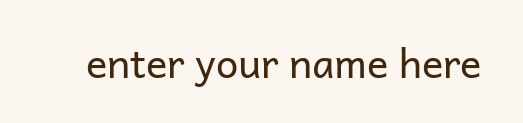enter your name here